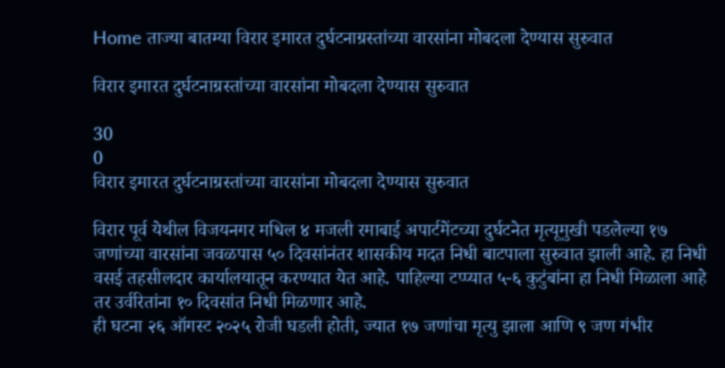Home ताज्या बातम्या विरार इमारत दुर्घटनाग्रस्तांच्या वारसांना मोबदला देण्यास सुरुवात

विरार इमारत दुर्घटनाग्रस्तांच्या वारसांना मोबदला देण्यास सुरुवात

30
0
विरार इमारत दुर्घटनाग्रस्तांच्या वारसांना मोबदला देण्यास सुरुवात

विरार पूर्व येथील विजयनगर मधिल ४ मजली रमाबाई अपार्टमेंटच्या दुर्घटनेत मृत्यूमुखी पडलेल्या १७ जणांच्या वारसांना जवळपास ५० दिवसांनंतर शासकीय मदत निधी बाटपाला सुरुवात झाली आहे. हा निधी वसई तहसीलदार कार्यालयातून करण्यात येत आहे. पाहिल्या टप्प्यात ५-६ कुटुंबांना हा निधी मिळाला आहे तर उर्वरितांना १० दिवसांत निधी मिळणार आहे.
ही घटना २६ ऑगस्ट २०२५ रोजी घडली होती, ज्यात १७ जणांचा मृत्यु झाला आणि ९ जण गंभीर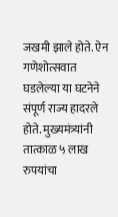जखमी झाले होते. ऐन गणेशोत्सवात घडलेल्या या घटनेने संपूर्ण राज्य हादरले होते. मुख्यमंत्र्यांनी तात्काळ ५ लाख रुपयांचा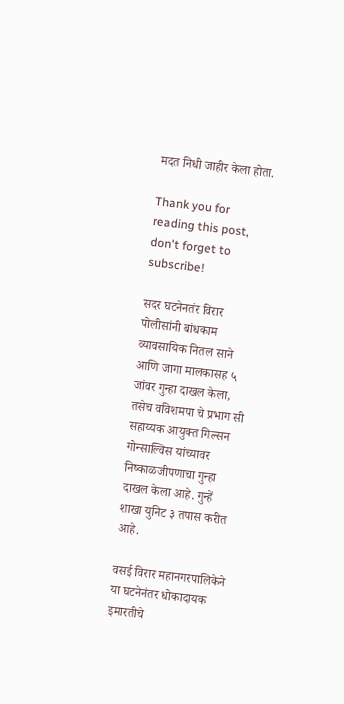मदत निधी जाहीर केला होता.

Thank you for reading this post, don't forget to subscribe!

सदर घटनेनतंर विरार पोलीसांनी बांधकाम व्यावसायिक नितल साने आणि जागा मालकासह ५ जांवर गुन्हा दाखल केला, तसेच वविशमपा चे प्रभाग सी सहाय्यक आयुक्त गिल्सन गोन्साल्विस यांच्यावर निष्काळजीपणाचा गुन्हा दाखल केला आहे. गुन्हें शाखा युनिट ३ तपास करीत आहे.

वसई विरार महानगरपालिकेने या घटनेनंतर धोकादायक इमारतीचे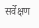सर्वेक्षण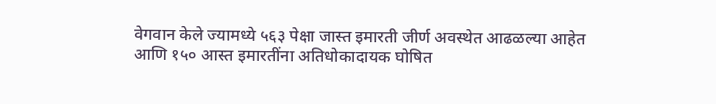वेगवान केले ज्यामध्ये ५६३ पेक्षा जास्त इमारती जीर्ण अवस्थेत आढळल्या आहेत आणि १५० आस्त इमारतींना अतिधोकादायक घोषित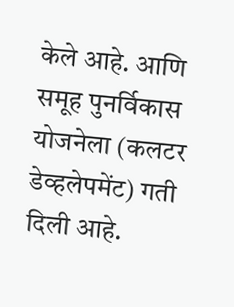केले आहे. आणि समूह पुनर्विकास योजनेला (कलटर डेव्हलेपमेंट) गती दिली आहे.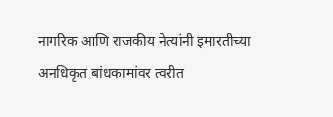नागरिक आणि राजकीय नेत्यांनी इमारतीच्या अनधिकृत बांधकामांवर त्वरीत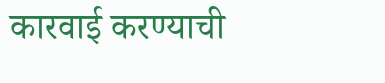कारवाई करण्याची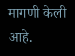मागणी केली आहे.